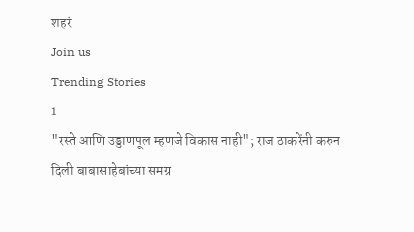शहरं
Join us
Trending Stories
1
"रस्ते आणि उड्डाणपूल म्हणजे विकास नाही"; राज ठाकरेंनी करुन दिली बाबासाहेबांच्या समग्र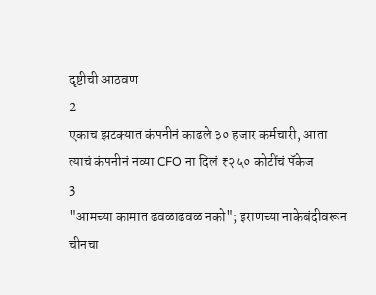दृष्टीची आठवण
2
एकाच झटक्यात कंपनीनं काढले ३० हजार कर्मचारी, आता त्याचं कंपनीनं नव्या CFO ना दिलं ₹२५० कोटींचं पॅकेज
3
"आमच्या कामात ढवळाढवळ नको"; इराणच्या नाकेबंदीवरून चीनचा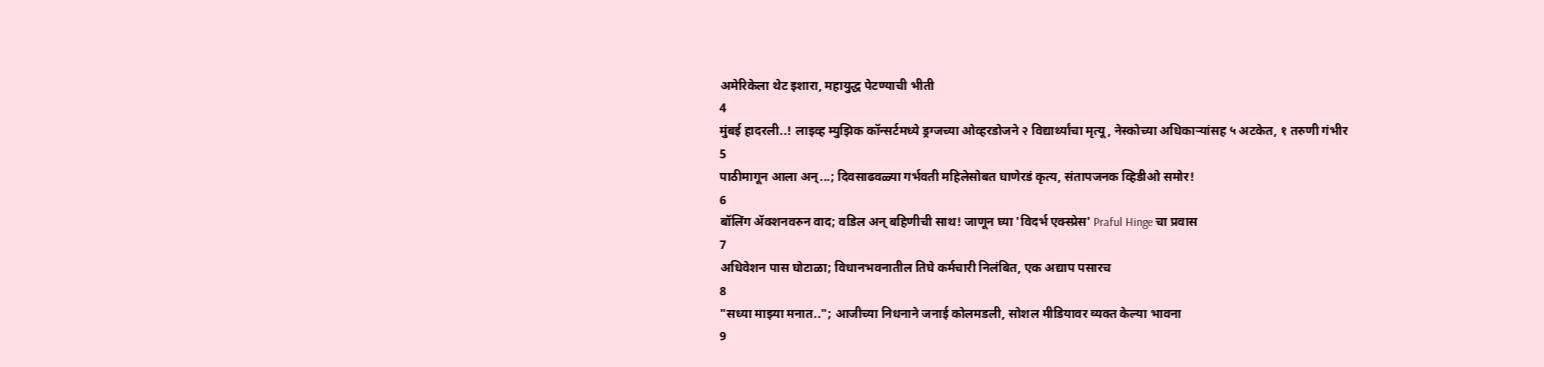अमेरिकेला थेट इशारा, महायुद्ध पेटण्याची भीती
4
मुंबई हादरली..! लाइव्ह म्युझिक कॉन्सर्टमध्ये ड्रग्जच्या ओव्हरडोजने २ विद्यार्थ्यांचा मृत्यू, नेस्कोच्या अधिकाऱ्यांसह ५ अटकेत, १ तरुणी गंभीर
5
पाठीमागून आला अन्...; दिवसाढवळ्या गर्भवती महिलेसोबत घाणेरडं कृत्य, संतापजनक व्हिडीओ समोर!
6
बॉलिंग ॲक्शनवरुन वाद; वडिल अन् बहिणीची साथ! जाणून घ्या 'विदर्भ एक्स्प्रेस' Praful Hinge चा प्रवास
7
अधिवेशन पास घोटाळा; विधानभवनातील तिघे कर्मचारी निलंबित, एक अद्याप पसारच
8
"सध्या माझ्या मनात.."; आजीच्या निधनाने जनाई कोलमडली, सोशल मीडियावर व्यक्त केल्या भावना
9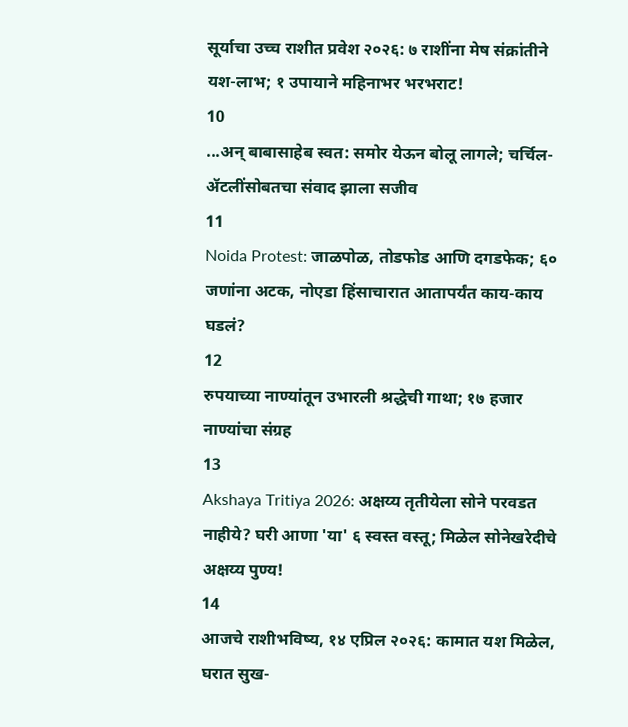सूर्याचा उच्च राशीत प्रवेश २०२६: ७ राशींना मेष संक्रांतीने यश-लाभ; १ उपायाने महिनाभर भरभराट!
10
...अन् बाबासाहेब स्वत: समोर येऊन बोलू लागले; चर्चिल-ॲटलींसोबतचा संवाद झाला सजीव
11
Noida Protest: जाळपोळ, तोडफोड आणि दगडफेक; ६० जणांना अटक, नोएडा हिंसाचारात आतापर्यंत काय-काय घडलं?
12
रुपयाच्या नाण्यांतून उभारली श्रद्धेची गाथा; १७ हजार नाण्यांचा संग्रह
13
Akshaya Tritiya 2026: अक्षय्य तृतीयेला सोने परवडत नाहीये? घरी आणा 'या' ६ स्वस्त वस्तू; मिळेल सोनेखरेदीचे अक्षय्य पुण्य!
14
आजचे राशीभविष्य, १४ एप्रिल २०२६: कामात यश मिळेल, घरात सुख-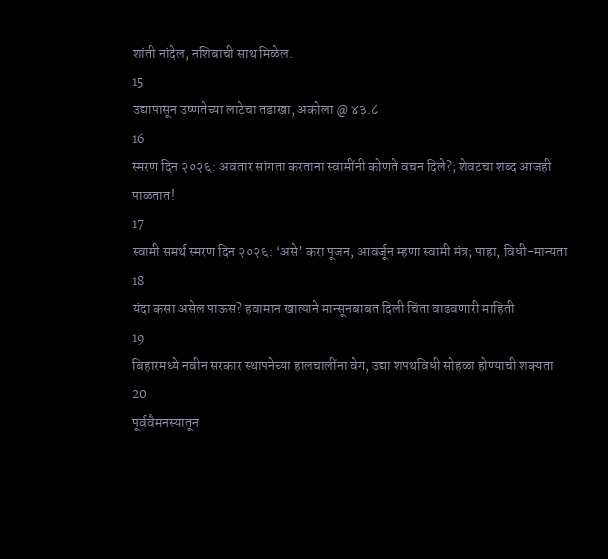शांती नांदेल, नशिबाची साथ मिळेल.
15
उद्यापासून उष्णतेच्या लाटेचा तडाखा, अकोला @ ४३.८
16
स्मरण दिन २०२६: अवतार सांगता करताना स्वामींनी कोणते वचन दिले?; शेवटचा शब्द आजही पाळतात!
17
स्वामी समर्थ स्मरण दिन २०२६: ‘असे’ करा पूजन, आवर्जून म्हणा स्वामी मंत्र; पाहा, विधी-मान्यता
18
यंदा कसा असेल पाऊस? हवामान खात्याने मान्सूनबाबत दिली चिंता वाढवणारी माहिती
19
बिहारमध्ये नवीन सरकार स्थापनेच्या हालचालींना वेग, उद्या शपथविधी सोहळा होण्याची शक्यता
20
पूर्ववैमनस्यातून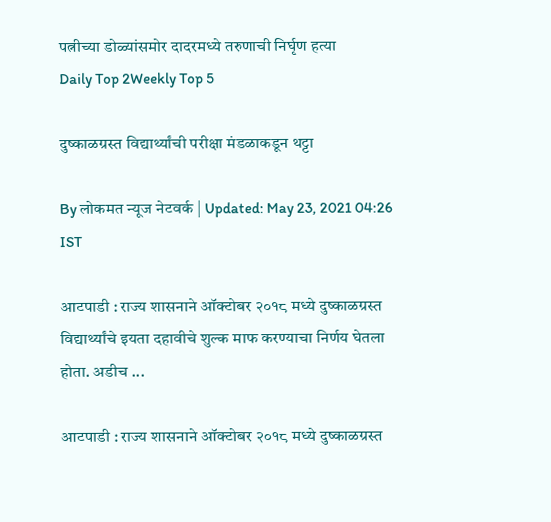पत्नीच्या डोळ्यांसमोर दादरमध्ये तरुणाची निर्घृण हत्या
Daily Top 2Weekly Top 5

दुष्काळग्रस्त विद्यार्थ्यांची परीक्षा मंडळाकडून थट्टा

By लोकमत न्यूज नेटवर्क | Updated: May 23, 2021 04:26 IST

आटपाडी : राज्य शासनाने ऑक्टोबर २०१८ मध्ये दुष्काळग्रस्त विद्यार्थ्यांचे इयता दहावीचे शुल्क माफ करण्याचा निर्णय घेतला होता. अडीच ...

आटपाडी : राज्य शासनाने ऑक्टोबर २०१८ मध्ये दुष्काळग्रस्त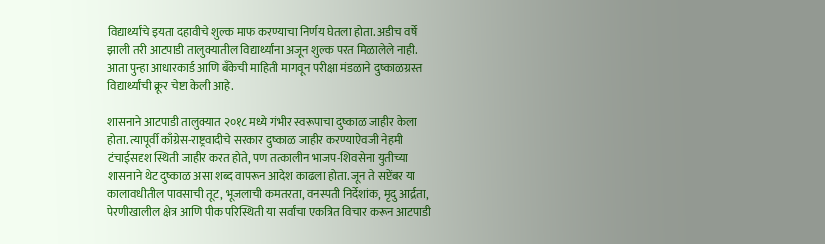विद्यार्थ्यांचे इयता दहावीचे शुल्क माफ करण्याचा निर्णय घेतला होता. अडीच वर्षे झाली तरी आटपाडी तालुक्यातील विद्यार्थ्यांना अजून शुल्क परत मिळालेले नाही. आता पुन्हा आधारकार्ड आणि बँकेची माहिती मागवून परीक्षा मंडळाने दुष्काळग्रस्त विद्यार्थ्यांची क्रूर चेष्टा केली आहे.

शासनाने आटपाडी तालुक्यात २०१८ मध्ये गंभीर स्वरूपाचा दुष्काळ जाहीर केला होता. त्यापूर्वी काँग्रेस-राष्ट्रवादीचे सरकार दुष्काळ जाहीर करण्याऐवजी नेहमी टंचाईसदृश स्थिती जाहीर करत होते, पण तत्कालीन भाजप-शिवसेना युतीच्या शासनाने थेट दुष्काळ असा शब्द वापरून आदेश काढला होता. जून ते सप्टेंबर या कालावधीतील पावसाची तूट, भूजलाची कमतरता, वनस्पती निर्देशांक, मृदु आर्द्रता, पेरणीखालील क्षेत्र आणि पीक परिस्थिती या सर्वांचा एकत्रित विचार करून आटपाडी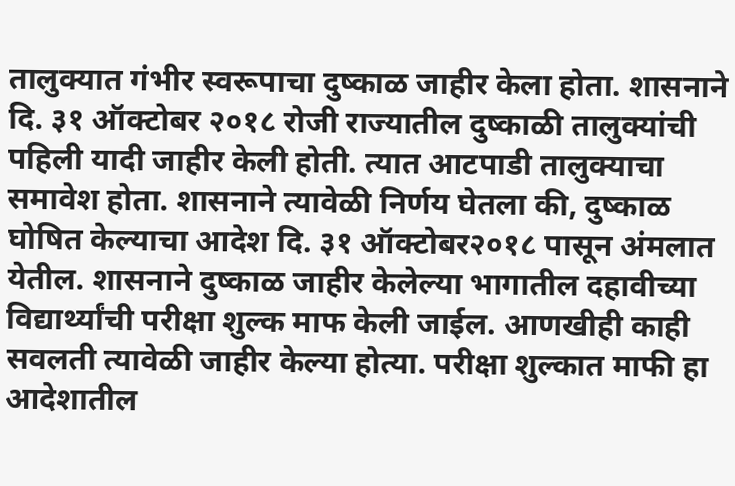तालुक्यात गंभीर स्वरूपाचा दुष्काळ जाहीर केला होता. शासनाने दि. ३१ ऑक्टोबर २०१८ रोजी राज्यातील दुष्काळी तालुक्यांची पहिली यादी जाहीर केली होती. त्यात आटपाडी तालुक्याचा समावेश होता. शासनाने त्यावेळी निर्णय घेतला की, दुष्काळ घोषित केल्याचा आदेश दि. ३१ ऑक्टोबर२०१८ पासून अंमलात येतील. शासनाने दुष्काळ जाहीर केलेल्या भागातील दहावीच्या विद्यार्थ्यांची परीक्षा शुल्क माफ केली जाईल. आणखीही काही सवलती त्यावेळी जाहीर केल्या होत्या. परीक्षा शुल्कात माफी हा आदेशातील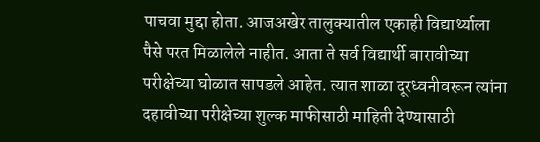पाचवा मुद्दा होता. आजअखेर तालुक्यातील एकाही विद्यार्थ्याला पैसे परत मिळालेले नाहीत. आता ते सर्व विद्यार्थी बारावीच्या परीक्षेच्या घोळात सापडले आहेत. त्यात शाळा दूरध्वनीवरून त्यांना दहावीच्या परीक्षेच्या शुल्क माफीसाठी माहिती देण्यासाठी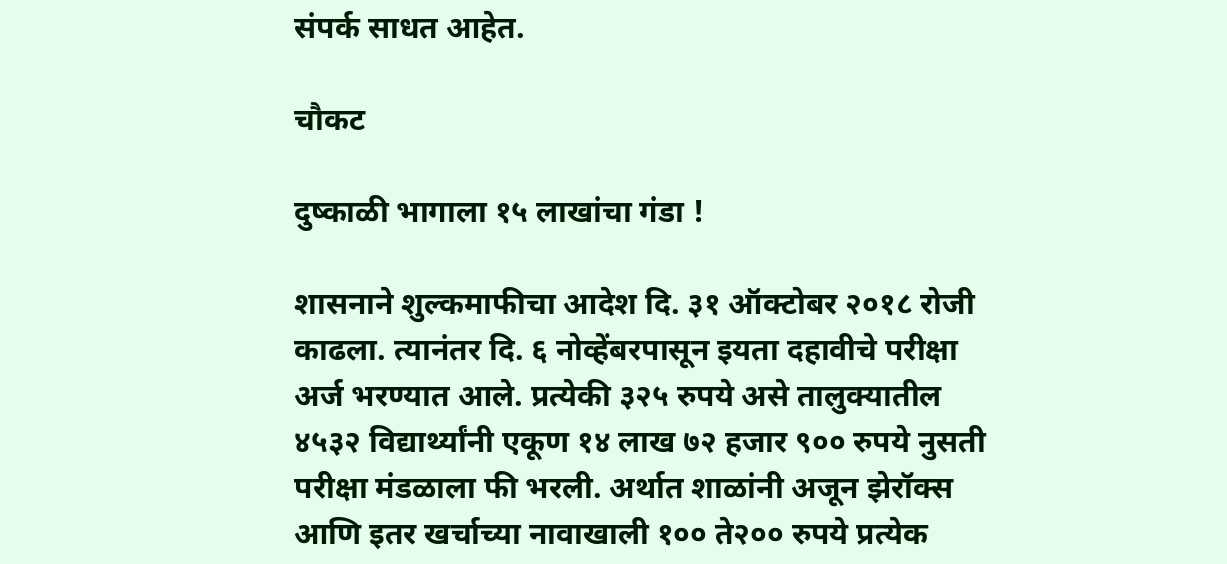संपर्क साधत आहेत.

चौकट

दुष्काळी भागाला १५ लाखांचा गंडा !

शासनाने शुल्कमाफीचा आदेश दि. ३१ ऑक्टोबर २०१८ रोजी काढला. त्यानंतर दि. ६ नोव्हेंबरपासून इयता दहावीचे परीक्षा अर्ज भरण्यात आले. प्रत्येकी ३२५ रुपये असे तालुक्यातील ४५३२ विद्यार्थ्यांनी एकूण १४ लाख ७२ हजार ९०० रुपये नुसती परीक्षा मंडळाला फी भरली. अर्थात शाळांनी अजून झेरॉक्स आणि इतर खर्चाच्या नावाखाली १०० ते२०० रुपये प्रत्येक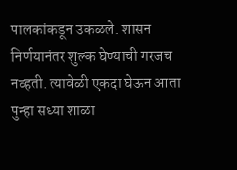पालकांकडून उकळले. शासन निर्णयानंतर शुल्क घेण्याची गरजच नव्हती. त्यावेळी एकदा घेऊन आता पुन्हा सध्या शाळा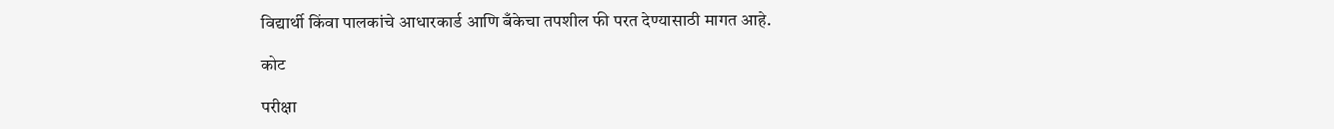विद्यार्थी किंवा पालकांचे आधारकार्ड आणि बँकेचा तपशील फी परत देण्यासाठी मागत आहे.

कोट

परीक्षा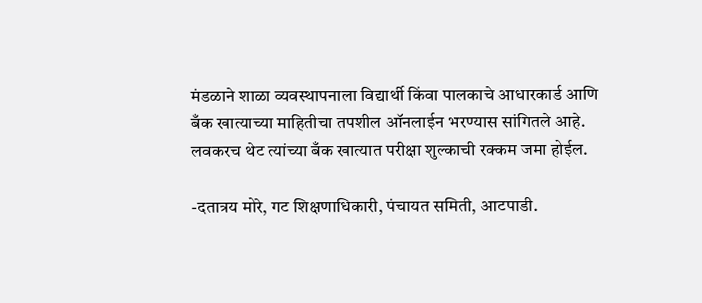मंडळाने शाळा व्यवस्थापनाला विद्यार्थी किंवा पालकाचे आधारकार्ड आणि बँक खात्याच्या माहितीचा तपशील ऑनलाईन भरण्यास सांगितले आहे. लवकरच थेट त्यांच्या बँक खात्यात परीक्षा शुल्काची रक्कम जमा होईल.

-दतात्रय मोरे, गट शिक्षणाधिकारी, पंचायत समिती, आटपाडी.